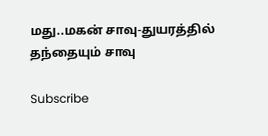மது..மகன் சாவு-துயரத்தில் தந்தையும் சாவு

Subscribe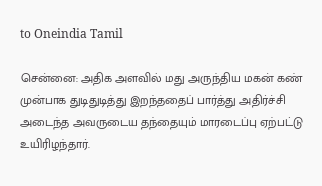to Oneindia Tamil

சென்னை: அதிக அளவில் மது அருந்திய மகன் கண் முன்பாக துடிதுடித்து இறந்ததைப் பார்த்து அதிர்ச்சி அடைந்த அவருடைய தந்தையும் மாரடைப்பு ஏற்பட்டு உயிரிழந்தார்.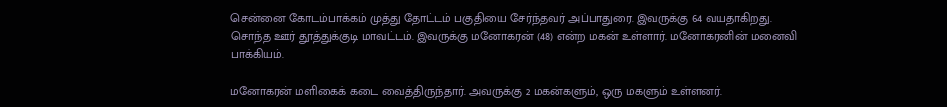சென்னை கோடம்பாக்கம் முத்து தோட்டம் பகுதியை சேர்ந்தவர் அப்பாதுரை. இவருக்கு 64 வயதாகிறது. சொந்த ஊர் தூத்துக்குடி மாவட்டம். இவருக்கு மனோகரன் (48) என்ற மகன் உள்ளார். மனோகரனின் மனைவி பாக்கியம்.

மனோகரன் மளிகைக் கடை வைத்திருந்தார். அவருக்கு 2 மகன்களும், ஒரு மகளும் உள்ளனர்.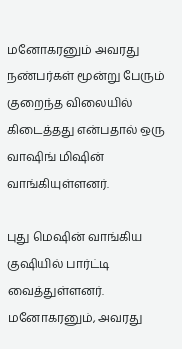மனோகரனும் அவரது நண்பர்கள் மூன்று பேரும் குறைந்த விலையில் கிடைத்தது என்பதால் ஒரு வாஷிங் மிஷின் வாங்கியுள்ளனர்.

புது மெஷின் வாங்கிய குஷியில் பார்ட்டி வைத்துள்ளனர். மனோகரனும், அவரது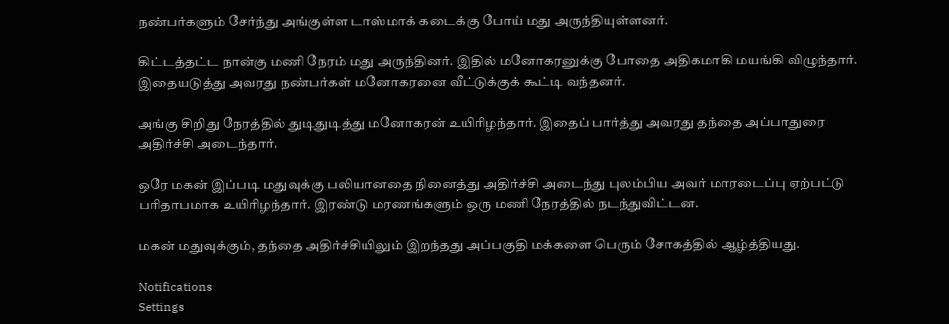நண்பர்களும் சேர்ந்து அங்குள்ள டாஸ்மாக் கடைக்கு போய் மது அருந்தியுள்ளனர்.

கிட்டத்தட்ட நான்கு மணி நேரம் மது அருந்தினர். இதில் மனோகரனுக்கு போதை அதிகமாகி மயங்கி விழுந்தார். இதையடுத்து அவரது நண்பர்கள் மனோகரனை வீட்டுக்குக் கூட்டி வந்தனர்.

அங்கு சிறிது நேரத்தில் துடிதுடித்து மனோகரன் உயிரிழந்தார். இதைப் பார்த்து அவரது தந்தை அப்பாதுரை அதிர்ச்சி அடைந்தார்.

ஒரே மகன் இப்படி மதுவுக்கு பலியானதை நினைத்து அதிர்ச்சி அடைந்து புலம்பிய அவர் மாரடைப்பு ஏற்பட்டு பரிதாபமாக உயிரிழந்தார். இரண்டு மரணங்களும் ஒரு மணி நேரத்தில் நடந்துவிட்டன.

மகன் மதுவுக்கும், தந்தை அதிர்ச்சியிலும் இறந்தது அப்பகுதி மக்களை பெரும் சோகத்தில் ஆழ்த்தியது.

Notifications
Settings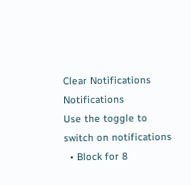Clear Notifications
Notifications
Use the toggle to switch on notifications
  • Block for 8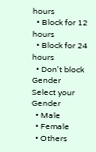hours
  • Block for 12 hours
  • Block for 24 hours
  • Don't block
Gender
Select your Gender
  • Male
  • Female
  • Others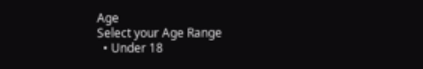Age
Select your Age Range
  • Under 18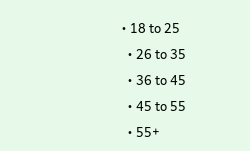• 18 to 25
  • 26 to 35
  • 36 to 45
  • 45 to 55
  • 55+